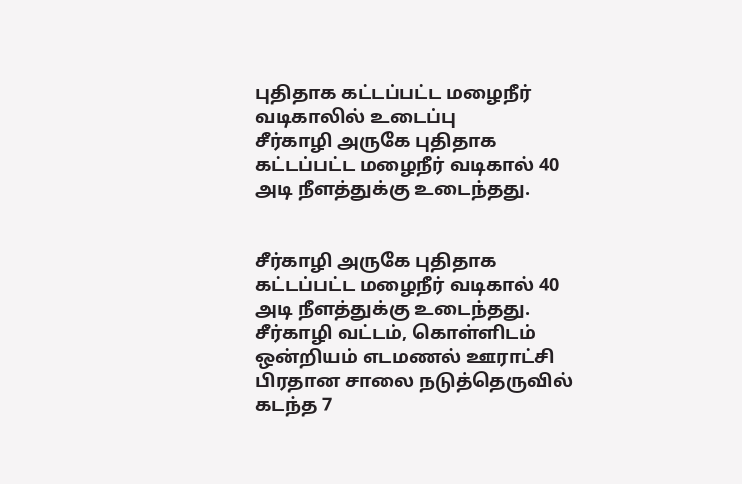புதிதாக கட்டப்பட்ட மழைநீர் வடிகாலில் உடைப்பு
சீர்காழி அருகே புதிதாக கட்டப்பட்ட மழைநீர் வடிகால் 40 அடி நீளத்துக்கு உடைந்தது.


சீர்காழி அருகே புதிதாக கட்டப்பட்ட மழைநீர் வடிகால் 40 அடி நீளத்துக்கு உடைந்தது.
சீர்காழி வட்டம், கொள்ளிடம் ஒன்றியம் எடமணல் ஊராட்சி பிரதான சாலை நடுத்தெருவில் கடந்த 7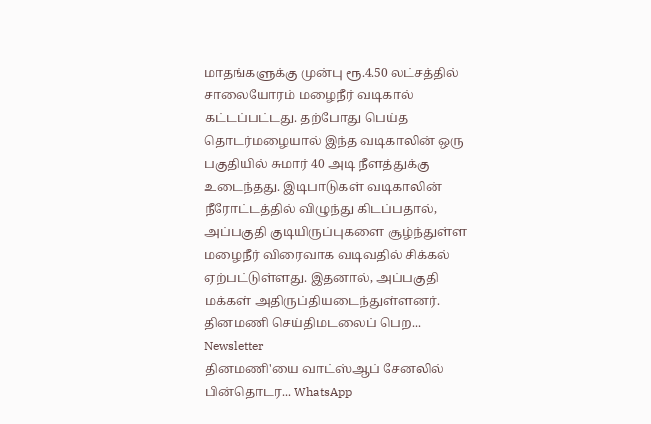மாதங்களுக்கு முன்பு ரூ.4.50 லட்சத்தில் சாலையோரம் மழைநீர் வடிகால் கட்டப்பட்டது. தற்போது பெய்த தொடர்மழையால் இந்த வடிகாலின் ஒரு பகுதியில் சுமார் 40 அடி நீளத்துக்கு உடைந்தது. இடிபாடுகள் வடிகாலின் நீரோட்டத்தில் விழுந்து கிடப்பதால், அப்பகுதி குடியிருப்புகளை சூழ்ந்துள்ள மழைநீர் விரைவாக வடிவதில் சிக்கல் ஏற்பட்டுள்ளது. இதனால், அப்பகுதி மக்கள் அதிருப்தியடைந்துள்ளனர்.
தினமணி செய்திமடலைப் பெற... Newsletter
தினமணி'யை வாட்ஸ்ஆப் சேனலில் பின்தொடர... WhatsApp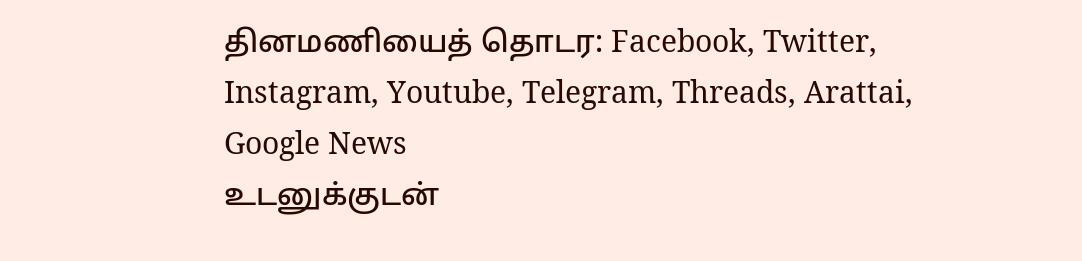தினமணியைத் தொடர: Facebook, Twitter, Instagram, Youtube, Telegram, Threads, Arattai, Google News
உடனுக்குடன்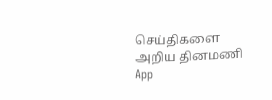செய்திகளை அறிய தினமணி App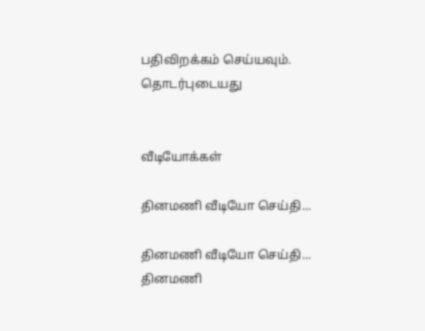பதிவிறக்கம் செய்யவும்.
தொடர்புடையது


வீடியோக்கள்

தினமணி வீடியோ செய்தி...

தினமணி வீடியோ செய்தி...
தினமணி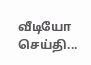வீடியோ செய்தி...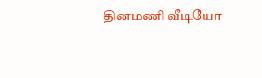தினமணி வீடியோ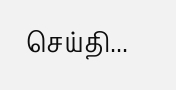செய்தி...